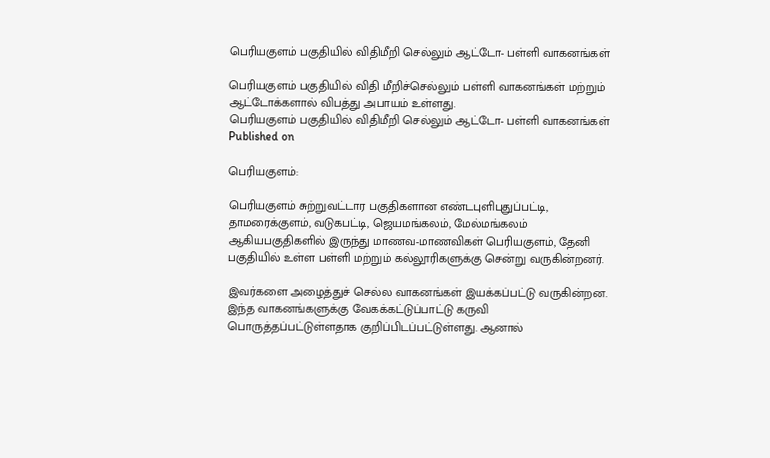பெரியகுளம் பகுதியில் விதிமீறி செல்லும் ஆட்டோ- பள்ளி வாகனங்கள்

பெரியகுளம் பகுதியில் விதி மீறிச்செல்லும் பள்ளி வாகனங்கள் மற்றும் ஆட்டோக்களால் விபத்து அபாயம் உள்ளது.
பெரியகுளம் பகுதியில் விதிமீறி செல்லும் ஆட்டோ- பள்ளி வாகனங்கள்
Published on

பெரியகுளம்:

பெரியகுளம் சுற்றுவட்டார பகுதிகளான எண்டபுளிபுதுப்பட்டி, தாமரைக்குளம், வடுகபட்டி, ஜெயமங்கலம், மேல்மங்கலம் ஆகியபகுதிகளில் இருந்து மாணவ-மாணவிகள் பெரியகுளம், தேனி பகுதியில் உள்ள பள்ளி மற்றும் கல்லூரிகளுக்கு சென்று வருகின்றனர்.

இவர்களை அழைத்துச் செல்ல வாகனங்கள் இயக்கப்பட்டு வருகின்றன. இந்த வாகனங்களுக்கு வேகக்கட்டுப்பாட்டு கருவி பொருத்தப்பட்டுள்ளதாக குறிப்பிடப்பட்டுள்ளது. ஆனால்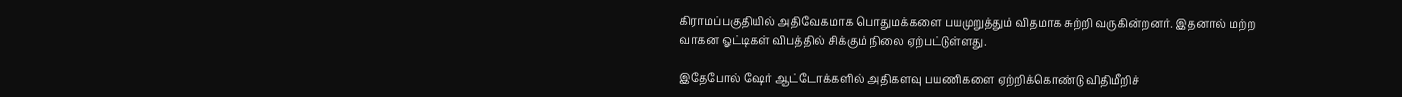கிராமப்பகுதியில் அதிவேகமாக பொதுமக்களை பயமுறுத்தும் விதமாக சுற்றி வருகின்றனர். இதனால் மற்ற வாகன ஓட்டிகள் விபத்தில் சிக்கும் நிலை ஏற்பட்டுள்ளது.

இதேபோல் ஷேர் ஆட்டோக்களில் அதிகளவு பயணிகளை ஏற்றிக்கொண்டு விதிமீறிச்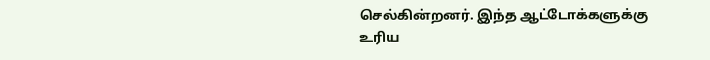செல்கின்றனர். இந்த ஆட்டோக்களுக்கு உரிய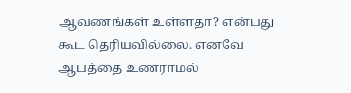ஆவணங்கள் உள்ளதா? என்பது கூட தெரியவில்லை. எனவே ஆபத்தை உணராமல்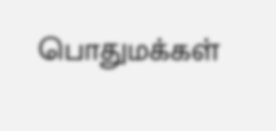பொதுமக்கள்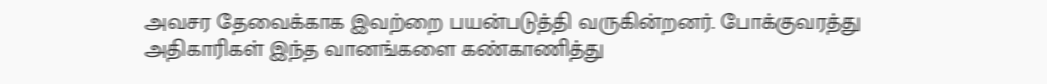அவசர தேவைக்காக இவற்றை பயன்படுத்தி வருகின்றனர். போக்குவரத்து அதிகாரிகள் இந்த வானங்களை கண்காணித்து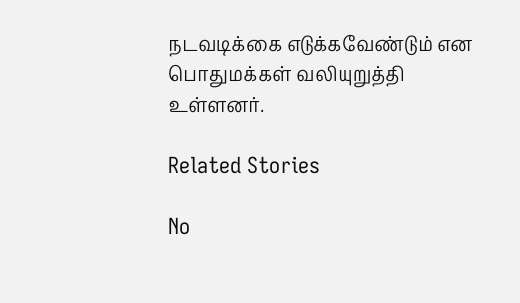நடவடிக்கை எடுக்கவேண்டும் என பொதுமக்கள் வலியுறுத்தி உள்ளனர்.

Related Stories

No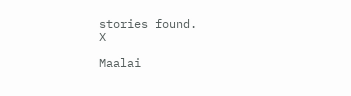stories found.
X

Maalai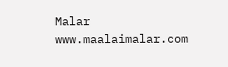Malar
www.maalaimalar.com